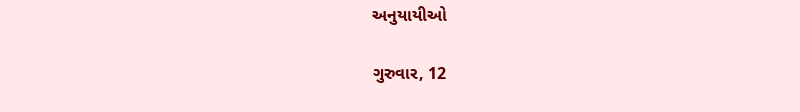અનુયાયીઓ

ગુરુવાર, 12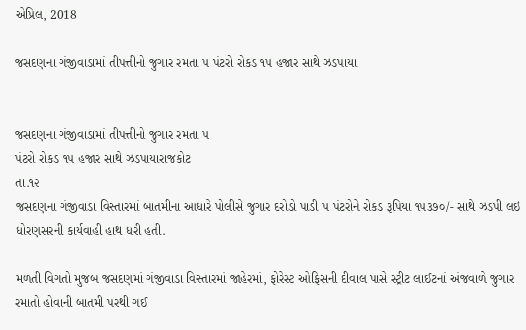એપ્રિલ, 2018

જસદણના ગંજીવાડામાં તીપત્તીનો જુગાર રમતા ૫ પંટરો રોકડ ૧૫ હજાર સાથે ઝડપાયા


જસદણના ગંજીવાડામાં તીપત્તીનો જુગાર રમતા ૫
પંટરો રોકડ ૧૫ હજાર સાથે ઝડપાયારાજકોટ
તા.૧૨
જસદણના ગંજીવાડા વિસ્તારમાં બાતમીના આધારે પોલીસે જુગાર દરોડો પાડી ૫ પંટરોને રોકડ રૂપિયા ૧૫૩૭૦/- સાથે ઝડપી લઇ ધોરણસરની કાર્યવાહી હાથ ધરી હતી.

મળતી વિગતો મુજબ જસદણમાં ગંજીવાડા વિસ્તારમાં જાહેરમાં, ફોરેસ્ટ ઓફિસની દીવાલ પાસે સ્ટ્રીટ લાઈટનાં અંજવાળે જુગાર રમાતો હોવાની બાતમી પરથી ગઈ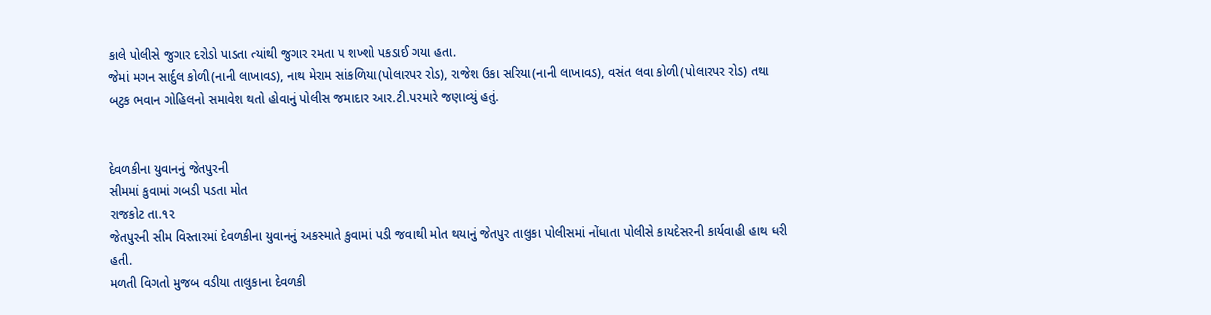કાલે પોલીસે જુગાર દરોડો પાડતા ત્યાંથી જુગાર રમતા ૫ શખ્શો પકડાઈ ગયા હતા.
જેમાં મગન સાર્દુલ કોળી(નાની લાખાવડ), નાથ મેરામ સાંકળિયા(પોલારપર રોડ), રાજેશ ઉકા સરિયા(નાની લાખાવડ), વસંત લવા કોળી(પોલારપર રોડ) તથા બટુક ભવાન ગોહિલનો સમાવેશ થતો હોવાનું પોલીસ જમાદાર આર.ટી.પરમારે જણાવ્યું હતું.


દેવળકીના યુવાનનું જેતપુરની
સીમમાં કુવામાં ગબડી પડતા મોત
રાજકોટ તા.૧૨
જેતપુરની સીમ વિસ્તારમાં દેવળકીના યુવાનનું અકસ્માતે કુવામાં પડી જવાથી મોત થયાનું જેતપુર તાલુકા પોલીસમાં નોંધાતા પોલીસે કાયદેસરની કાર્યવાહી હાથ ધરી હતી.
મળતી વિગતો મુજબ વડીયા તાલુકાના દેવળકી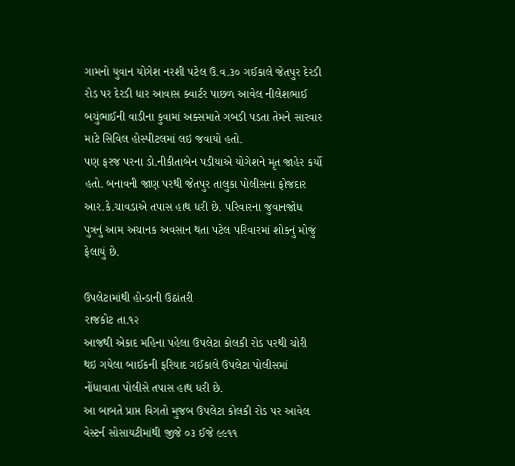ગામનો યુવાન યોગેશ નરશી પટેલ ઉ.વ.૩૦ ગઈકાલે જેતપુર દેરડી રોડ પર દેરડી ધાર આવાસ ક્વાર્ટર પાછળ આવેલ નીલેશભાઈ બચુંભાઈની વાડીના કુવામાં અક્સમાતે ગબડી પડતા તેમને સારવાર માટે સિવિલ હોસ્પીટલમાં લઇ જવાયો હતો.
પણ ફરજ પરના ડો.નીકીતાબેન પડીયાએ યોગેશને મૃત જાહેર કર્યો હતો. બનાવની જાણ પરથી જેતપુર તાલુકા પોલીસના ફોજદાર આર.કે.ચાવડાએ તપાસ હાથ ધરી છે. પરિવારના જુવાનજોધ પુત્રનું આમ અચાનક અવસાન થતા પટેલ પરિવારમાં શોકનું મોજું ફેલાયું છે.

ઉપલેટામાંથી હોન્ડાની ઉઠાંતરી
રાજકોટ તા.૧૨
આજથી એકાદ મહિના પહેલા ઉપલેટા કોલકી રોડ પરથી ચોરી થઇ ગયેલા બાઈકની ફરિયાદ ગઈકાલે ઉપલેટા પોલીસમાં નોંધાવાતા પોલીસે તપાસ હાથ ધરી છે.
આ બાબતે પ્રાપ્ત વિગતો મુજબ ઉપલેટા કોલકી રોડ પર આવેલ વેસ્ટર્ન સોસાયટીમાંથી જીજે ૦૩ ઈજે ૯૯૧૧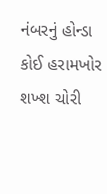નંબરનું હોન્ડા કોઈ હરામખોર શખ્શ ચોરી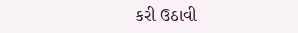કરી ઉઠાવી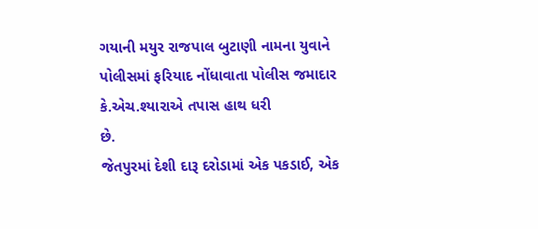ગયાની મયુર રાજપાલ બુટાણી નામના યુવાને પોલીસમાં ફરિયાદ નોંધાવાતા પોલીસ જમાદાર કે.એચ.શ્યારાએ તપાસ હાથ ધરી
છે.
જેતપુરમાં દેશી દારૂ દરોડામાં એક પકડાઈ, એક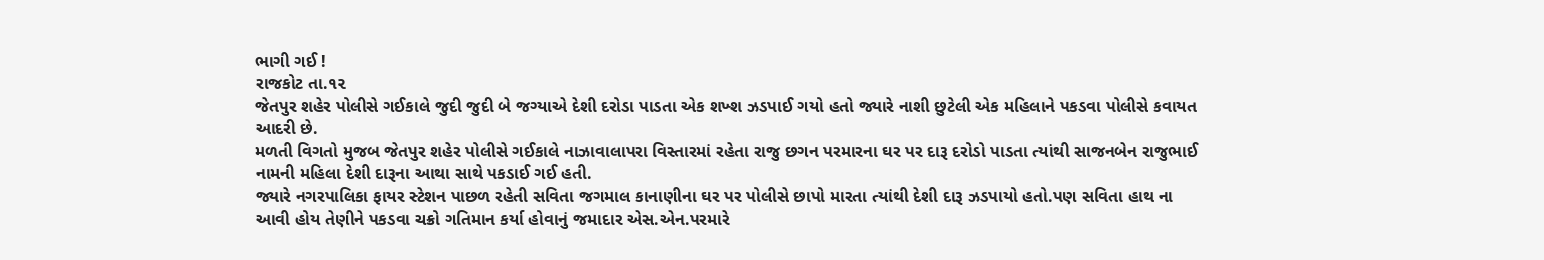ભાગી ગઈ !
રાજકોટ તા.૧૨
જેતપુર શહેર પોલીસે ગઈકાલે જુદી જુદી બે જગ્યાએ દેશી દરોડા પાડતા એક શખ્શ ઝડપાઈ ગયો હતો જ્યારે નાશી છુટેલી એક મહિલાને પકડવા પોલીસે કવાયત આદરી છે.
મળતી વિગતો મુજબ જેતપુર શહેર પોલીસે ગઈકાલે નાઝાવાલાપરા વિસ્તારમાં રહેતા રાજુ છગન પરમારના ઘર પર દારૂ દરોડો પાડતા ત્યાંથી સાજનબેન રાજુભાઈ નામની મહિલા દેશી દારૂના આથા સાથે પકડાઈ ગઈ હતી.
જ્યારે નગરપાલિકા ફાયર સ્ટેશન પાછળ રહેતી સવિતા જગમાલ કાનાણીના ઘર પર પોલીસે છાપો મારતા ત્યાંથી દેશી દારૂ ઝડપાયો હતો.પણ સવિતા હાથ ના આવી હોય તેણીને પકડવા ચક્રો ગતિમાન કર્યા હોવાનું જમાદાર એસ.એન.પરમારે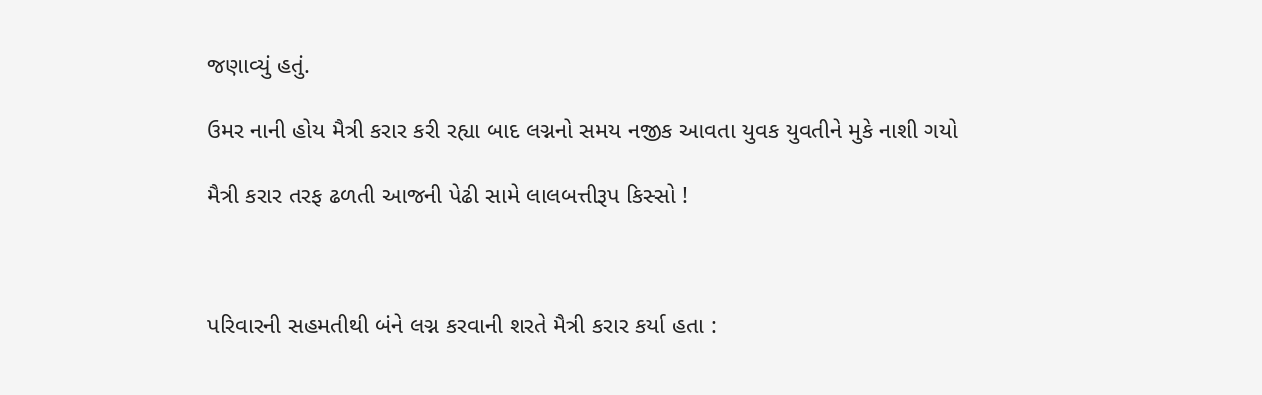જણાવ્યું હતું.

ઉમર નાની હોય મૈત્રી કરાર કરી રહ્યા બાદ લગ્નનો સમય નજીક આવતા યુવક યુવતીને મુકે નાશી ગયો

મૈત્રી કરાર તરફ ઢળતી આજની પેઢી સામે લાલબત્તીરૂપ કિસ્સો !



પરિવારની સહમતીથી બંને લગ્ન કરવાની શરતે મૈત્રી કરાર કર્યા હતા :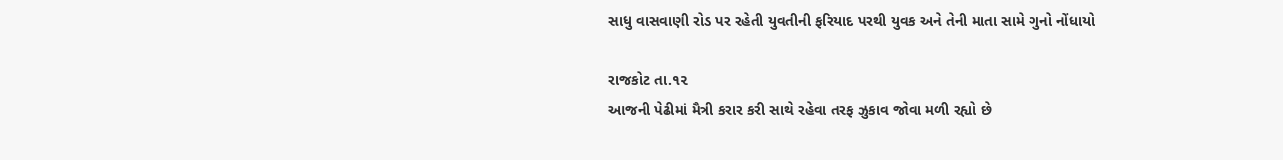સાધુ વાસવાણી રોડ પર રહેતી યુવતીની ફરિયાદ પરથી યુવક અને તેની માતા સામે ગુનો નોંધાયો

રાજકોટ તા.૧૨
આજની પેઢીમાં મૈત્રી કરાર કરી સાથે રહેવા તરફ ઝુકાવ જોવા મળી રહ્યો છે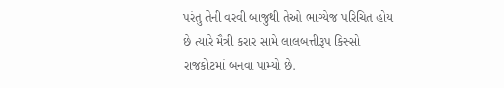પરંતુ તેની વરવી બાજુથી તેઓ ભાગ્યેજ પરિચિત હોય છે ત્યારે મૈત્રી કરાર સામે લાલબત્તીરૂપ કિસ્સો રાજકોટમાં બનવા પામ્યો છે.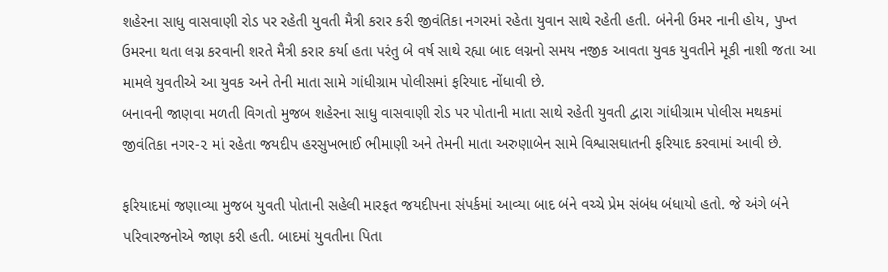શહેરના સાધુ વાસવાણી રોડ પર રહેતી યુવતી મૈત્રી કરાર કરી જીવંતિકા નગરમાં રહેતા યુવાન સાથે રહેતી હતી. બંનેની ઉમર નાની હોય, પુખ્ત ઉમરના થતા લગ્ન કરવાની શરતે મૈત્રી કરાર કર્યા હતા પરંતુ બે વર્ષ સાથે રહ્યા બાદ લગ્નનો સમય નજીક આવતા યુવક યુવતીને મૂકી નાશી જતા આ મામલે યુવતીએ આ યુવક અને તેની માતા સામે ગાંધીગ્રામ પોલીસમાં ફરિયાદ નોંધાવી છે.
બનાવની જાણવા મળતી વિગતો મુજબ શહેરના સાધુ વાસવાણી રોડ પર પોતાની માતા સાથે રહેતી યુવતી દ્વારા ગાંધીગ્રામ પોલીસ મથકમાં જીવંતિકા નગર-૨ માં રહેતા જયદીપ હરસુખભાઈ ભીમાણી અને તેમની માતા અરુણાબેન સામે વિશ્વાસઘાતની ફરિયાદ કરવામાં આવી છે.

ફરિયાદમાં જણાવ્યા મુજબ યુવતી પોતાની સહેલી મારફત જયદીપના સંપર્કમાં આવ્યા બાદ બંને વચ્ચે પ્રેમ સંબંધ બંધાયો હતો. જે અંગે બંને પરિવારજનોએ જાણ કરી હતી. બાદમાં યુવતીના પિતા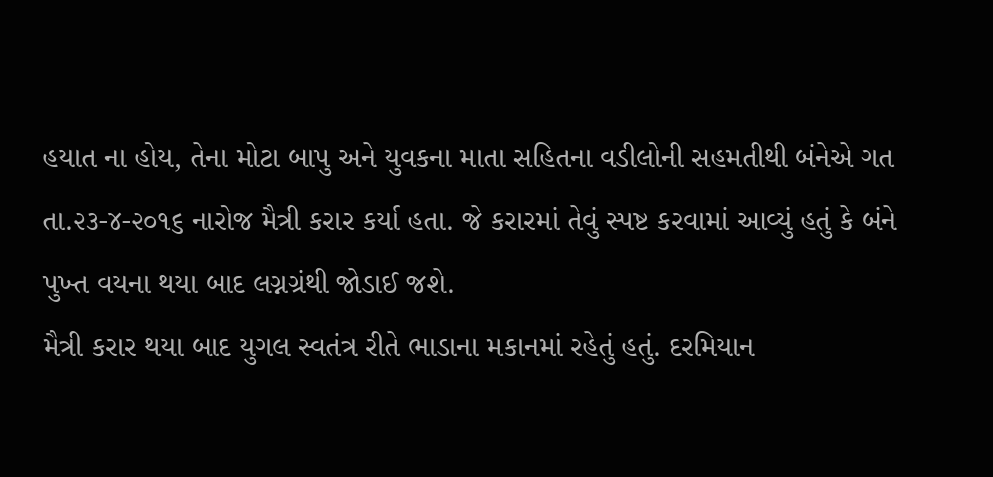હયાત ના હોય, તેના મોટા બાપુ અને યુવકના માતા સહિતના વડીલોની સહમતીથી બંનેએ ગત તા.૨૩-૪-૨૦૧૬ નારોજ મૈત્રી કરાર કર્યા હતા. જે કરારમાં તેવું સ્પષ્ટ કરવામાં આવ્યું હતું કે બંને પુખ્ત વયના થયા બાદ લગ્નગ્રંથી જોડાઈ જશે.
મૈત્રી કરાર થયા બાદ યુગલ સ્વતંત્ર રીતે ભાડાના મકાનમાં રહેતું હતું. દરમિયાન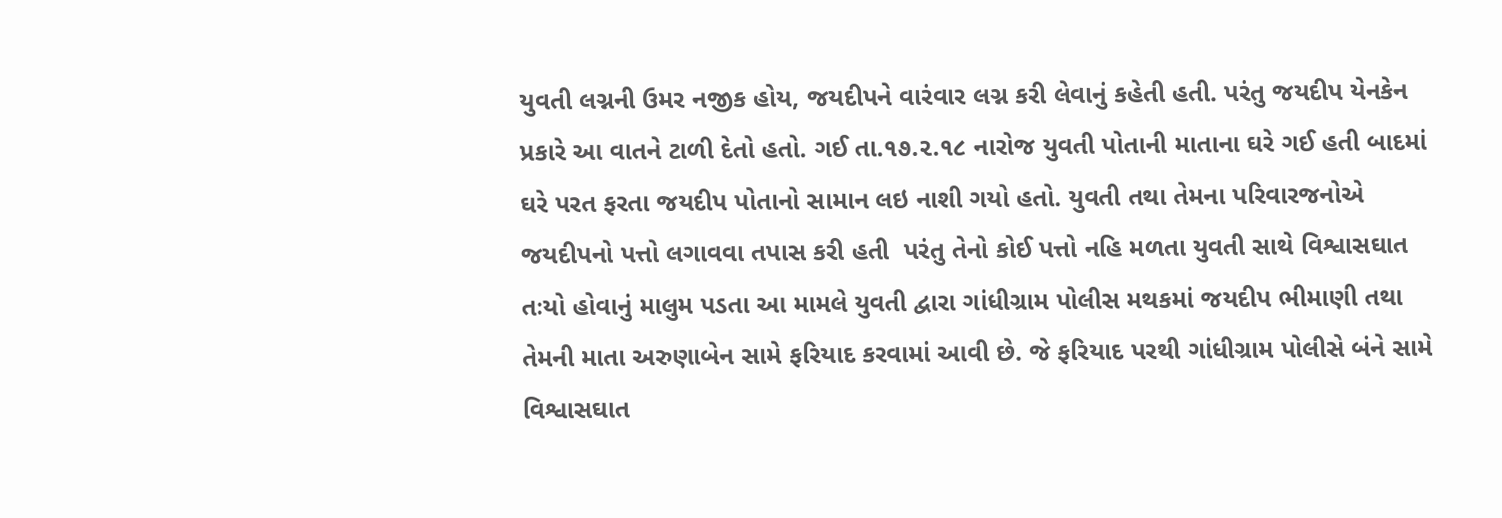યુવતી લગ્નની ઉમર નજીક હોય, જયદીપને વારંવાર લગ્ન કરી લેવાનું કહેતી હતી. પરંતુ જયદીપ યેનકેન પ્રકારે આ વાતને ટાળી દેતો હતો. ગઈ તા.૧૭.૨.૧૮ નારોજ યુવતી પોતાની માતાના ઘરે ગઈ હતી બાદમાં ઘરે પરત ફરતા જયદીપ પોતાનો સામાન લઇ નાશી ગયો હતો. યુવતી તથા તેમના પરિવારજનોએ જયદીપનો પત્તો લગાવવા તપાસ કરી હતી  પરંતુ તેનો કોઈ પત્તો નહિ મળતા યુવતી સાથે વિશ્વાસઘાત તઃયો હોવાનું માલુમ પડતા આ મામલે યુવતી દ્વારા ગાંધીગ્રામ પોલીસ મથકમાં જયદીપ ભીમાણી તથા તેમની માતા અરુણાબેન સામે ફરિયાદ કરવામાં આવી છે. જે ફરિયાદ પરથી ગાંધીગ્રામ પોલીસે બંને સામે વિશ્વાસઘાત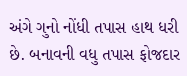અંગે ગુનો નોંધી તપાસ હાથ ધરી છે. બનાવની વધુ તપાસ ફોજદાર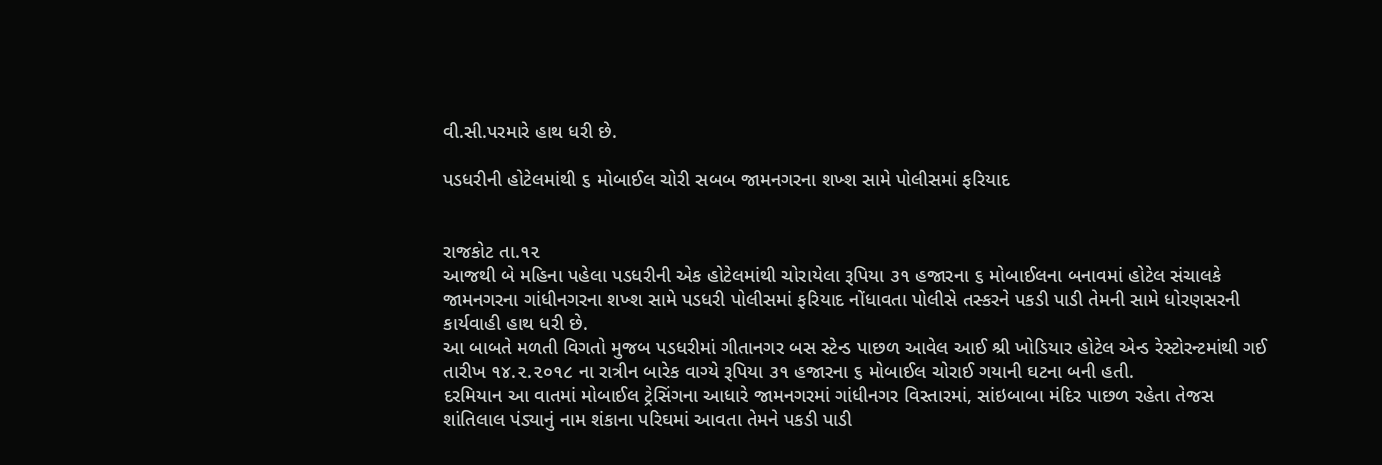વી.સી.પરમારે હાથ ધરી છે.

પડધરીની હોટેલમાંથી ૬ મોબાઈલ ચોરી સબબ જામનગરના શખ્શ સામે પોલીસમાં ફરિયાદ


રાજકોટ તા.૧૨
આજથી બે મહિના પહેલા પડધરીની એક હોટેલમાંથી ચોરાયેલા રૂપિયા ૩૧ હજારના ૬ મોબાઈલના બનાવમાં હોટેલ સંચાલકે જામનગરના ગાંધીનગરના શખ્શ સામે પડધરી પોલીસમાં ફરિયાદ નોંધાવતા પોલીસે તસ્કરને પકડી પાડી તેમની સામે ધોરણસરની કાર્યવાહી હાથ ધરી છે.
આ બાબતે મળતી વિગતો મુજબ પડધરીમાં ગીતાનગર બસ સ્ટેન્ડ પાછળ આવેલ આઈ શ્રી ખોડિયાર હોટેલ એન્ડ રેસ્ટોરન્ટમાંથી ગઈ તારીખ ૧૪.૨.૨૦૧૮ ના રાત્રીન બારેક વાગ્યે રૂપિયા ૩૧ હજારના ૬ મોબાઈલ ચોરાઈ ગયાની ઘટના બની હતી.
દરમિયાન આ વાતમાં મોબાઈલ ટ્રેસિંગના આધારે જામનગરમાં ગાંધીનગર વિસ્તારમાં, સાંઇબાબા મંદિર પાછળ રહેતા તેજસ શાંતિલાલ પંડ્યાનું નામ શંકાના પરિઘમાં આવતા તેમને પકડી પાડી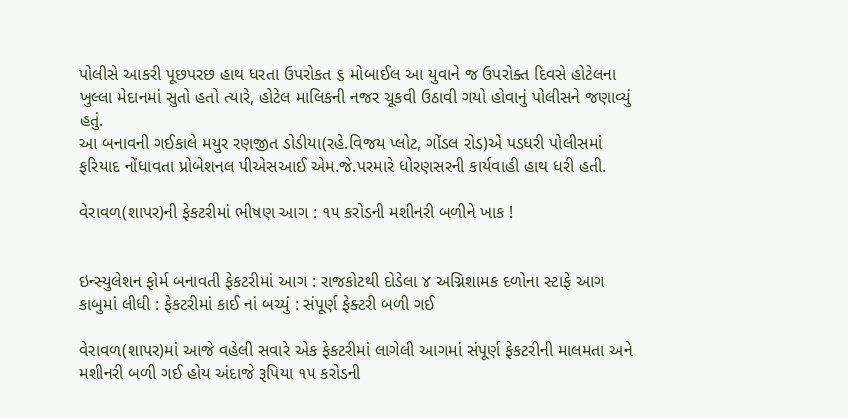પોલીસે આકરી પૂછપરછ હાથ ધરતા ઉપરોકત ૬ મોબાઈલ આ યુવાને જ ઉપરોક્ત દિવસે હોટેલના ખુલ્લા મેદાનમાં સુતો હતો ત્યારે, હોટેલ માલિકની નજર ચૂકવી ઉઠાવી ગયો હોવાનું પોલીસને જણાવ્યું હતું.
આ બનાવની ગઈકાલે મયુર રણજીત ડોડીયા(રહે.વિજય પ્લોટ, ગોંડલ રોડ)એ પડધરી પોલીસમાં ફરિયાદ નોંધાવતા પ્રોબેશનલ પીએસઆઈ એમ.જે.પરમારે ધોરણસરની કાર્યવાહી હાથ ધરી હતી.

વેરાવળ(શાપર)ની ફેકટરીમાં ભીષણ આગ : ૧૫ કરોડની મશીનરી બળીને ખાક !


ઇન્સ્યુલેશન ફોર્મ બનાવતી ફેકટરીમાં આગ : રાજકોટથી દોડેલા ૪ અગ્નિશામક દળોના સ્ટાફે આગ કાબુમાં લીધી : ફેકટરીમાં કાઈ નાં બચ્યું : સંપૂર્ણ ફેક્ટરી બળી ગઈ

વેરાવળ(શાપર)માં આજે વહેલી સવારે એક ફેકટરીમાં લાગેલી આગમાં સંપૂર્ણ ફેકટરીની માલમતા અને મશીનરી બળી ગઈ હોય અંદાજે રૂપિયા ૧૫ કરોડની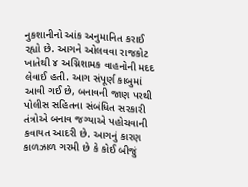નુકશાનીનો આંક અનુમાનિત કરાઈ રહ્યો છે. આગને ઓલવવા રાજકોટ ખાતેથી ૪ અગ્નિશામક વાહનોની મદદ લેવાઈ હતી. આગ સંપૂર્ણ કાબુમાં આવી ગઈ છે, બનાવની જાણ પરથી પોલીસ સહિતના સંબંધિત સરકારી તંત્રોએ બનાવ જગ્યાએ પહોચવાની કવાયત આદરી છે. આગનું કારણ કાળઝાળ ગરમી છે કે કોઈ બીજું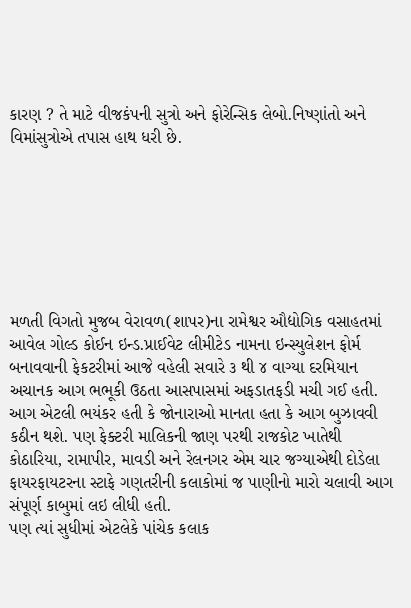કારણ ? તે માટે વીજકંપની સુત્રો અને ફોરેન્સિક લેબો.નિષ્ણાંતો અને વિમાંસુત્રોએ તપાસ હાથ ધરી છે.







મળતી વિગતો મુજબ વેરાવળ(શાપર)ના રામેશ્વર ઔદ્યોગિક વસાહતમાં આવેલ ગોલ્ડ કોઈન ઇન્ડ.પ્રાઈવેટ લીમીટેડ નામના ઇન્સ્યુલેશન ફોર્મ બનાવવાની ફેકટરીમાં આજે વહેલી સવારે ૩ થી ૪ વાગ્યા દરમિયાન અચાનક આગ ભભૂકી ઉઠતા આસપાસમાં અફડાતફડી મચી ગઈ હતી.
આગ એટલી ભયંકર હતી કે જોનારાઓ માનતા હતા કે આગ બુઝાવવી કઠીન થશે. પણ ફેક્ટરી માલિકની જાણ પરથી રાજકોટ ખાતેથી કોઠારિયા, રામાપીર, માવડી અને રેલનગર એમ ચાર જગ્યાએથી દોડેલા ફાયરફાયટરના સ્ટાફે ગણતરીની કલાકોમાં જ પાણીનો મારો ચલાવી આગ સંપૂર્ણ કાબુમાં લઇ લીધી હતી.
પણ ત્યાં સુધીમાં એટલેકે પાંચેક કલાક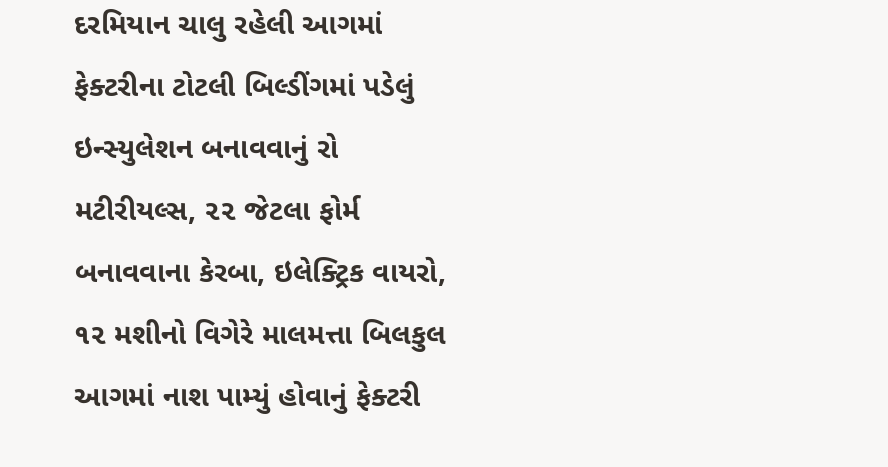દરમિયાન ચાલુ રહેલી આગમાં ફેક્ટરીના ટોટલી બિલ્ડીંગમાં પડેલું ઇન્સ્યુલેશન બનાવવાનું રો મટીરીયલ્સ, ૨૨ જેટલા ફોર્મ બનાવવાના કેરબા, ઇલેક્ટ્રિક વાયરો, ૧૨ મશીનો વિગેરે માલમત્તા બિલકુલ આગમાં નાશ પામ્યું હોવાનું ફેક્ટરી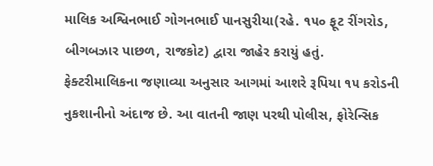માલિક અશ્વિનભાઈ ગોગનભાઈ પાનસુરીયા(રહે. ૧૫૦ ફૂટ રીંગરોડ, બીગબઝાર પાછળ, રાજકોટ) દ્વારા જાહેર કરાયું હતું.
ફેક્ટરીમાલિકના જણાવ્યા અનુસાર આગમાં આશરે રૂપિયા ૧૫ કરોડની નુકશાનીનો અંદાજ છે. આ વાતની જાણ પરથી પોલીસ, ફોરેન્સિક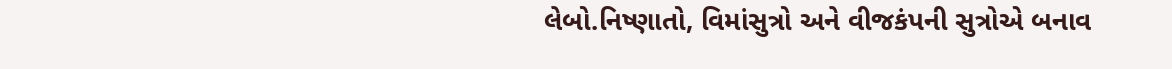લેબો.નિષ્ણાતો, વિમાંસુત્રો અને વીજકંપની સુત્રોએ બનાવ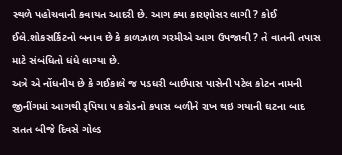સ્થળે પહોચવાની કવાયત આદરી છે. આગ ક્યા કારણોસર લાગી ? કોઈ ઈલે.શોકસર્કિટનો બનાવ છે કે કાળઝાળ ગરમીએ આગ ઉપજાવી ? તે વાતની તપાસ માટે સંબંધિતો ધંધે લાગ્યા છે.
અત્રે એ નોંધનીય છે કે ગઈકાલે જ પડધરી બાઈપાસ પાસેની પટેલ કોટન નામની જીનીંગમાં આગથી રૂપિયા ૫ કરોડનો કપાસ બળીને રાખ થઇ ગયાની ઘટના બાદ સતત બીજે દિવસે ગોલ્ડ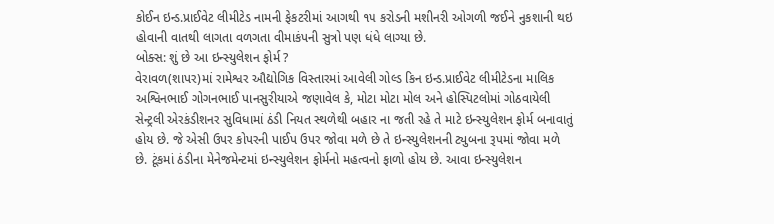કોઈન ઇન્ડ.પ્રાઈવેટ લીમીટેડ નામની ફેકટરીમાં આગથી ૧૫ કરોડની મશીનરી ઓગળી જઈને નુકશાની થઇ હોવાની વાતથી લાગતા વળગતા વીમાકંપની સુત્રો પણ ધંધે લાગ્યા છે.
બોક્સ: શું છે આ ઇન્સ્યુલેશન ફોર્મ ?
વેરાવળ(શાપર)માં રામેશ્વર ઔદ્યોગિક વિસ્તારમાં આવેલી ગોલ્ડ કિન ઇન્ડ.પ્રાઈવેટ લીમીટેડના માલિક અશ્વિનભાઈ ગોગનભાઈ પાનસુરીયાએ જણાવેલ કે, મોટા મોટા મોલ અને હોસ્પિટલોમાં ગોઠવાયેલી સેન્ટ્રલી એરકંડીશનર સુવિધામાં ઠંડી નિયત સ્થળેથી બહાર ના જતી રહે તે માટે ઇન્સ્યુલેશન ફોર્મ બનાવાતું હોય છે. જે એસી ઉપર કોપરની પાઈપ ઉપર જોવા મળે છે તે ઇન્સ્યુલેશનની ટ્યુબના રૂપમાં જોવા મળે છે. ટૂંકમાં ઠંડીના મેનેજમેન્ટમાં ઇન્સ્યુલેશન ફોર્મનો મહત્વનો ફાળો હોય છે. આવા ઇન્સ્યુલેશન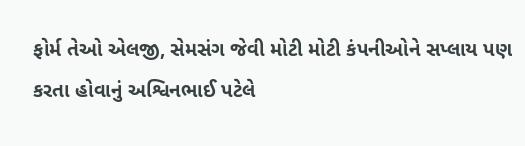ફોર્મ તેઓ એલજી, સેમસંગ જેવી મોટી મોટી કંપનીઓને સપ્લાય પણ કરતા હોવાનું અશ્વિનભાઈ પટેલે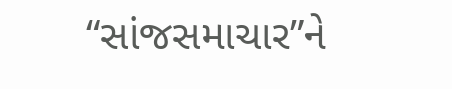“સાંજસમાચાર”ને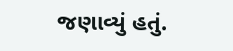જણાવ્યું હતું.